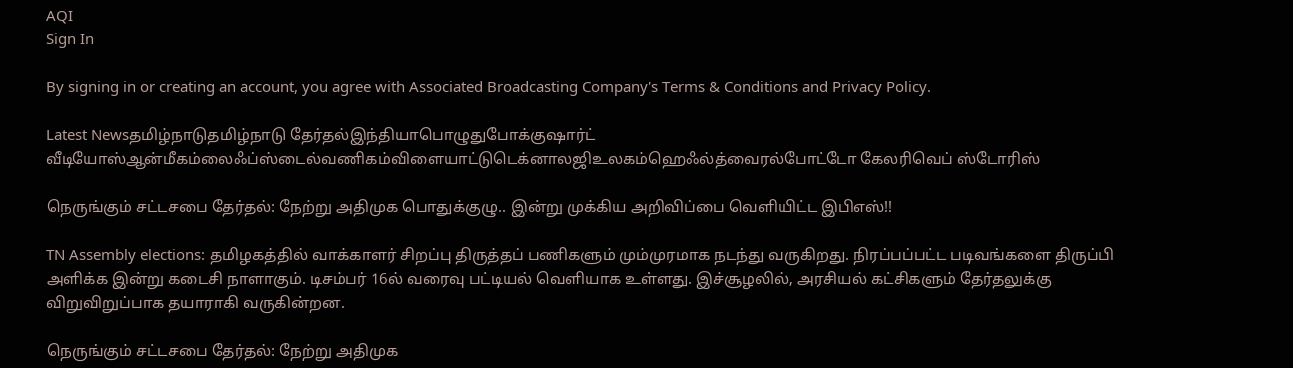AQI
Sign In

By signing in or creating an account, you agree with Associated Broadcasting Company's Terms & Conditions and Privacy Policy.

Latest Newsதமிழ்நாடுதமிழ்நாடு தேர்தல்இந்தியாபொழுதுபோக்குஷார்ட் வீடியோஸ்ஆன்மீகம்லைஃப்ஸ்டைல்வணிகம்விளையாட்டுடெக்னாலஜிஉலகம்ஹெஃல்த்வைரல்போட்டோ கேலரிவெப் ஸ்டோரிஸ்

நெருங்கும் சட்டசபை தேர்தல்: நேற்று அதிமுக பொதுக்குழு.. இன்று முக்கிய அறிவிப்பை வெளியிட்ட இபிஎஸ்!!

TN Assembly elections: தமிழகத்தில் வாக்காளர் சிறப்பு திருத்தப் பணிகளும் மும்முரமாக நடந்து வருகிறது. நிரப்பப்பட்ட படிவங்களை திருப்பி அளிக்க இன்று கடைசி நாளாகும். டிசம்பர் 16ல் வரைவு பட்டியல் வெளியாக உள்ளது. இச்சூழலில், அரசியல் கட்சிகளும் தேர்தலுக்கு விறுவிறுப்பாக தயாராகி வருகின்றன.

நெருங்கும் சட்டசபை தேர்தல்: நேற்று அதிமுக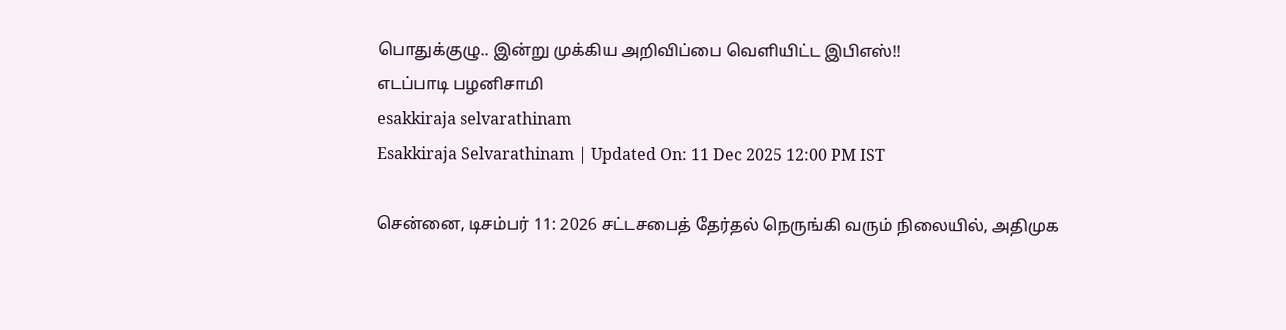பொதுக்குழு.. இன்று முக்கிய அறிவிப்பை வெளியிட்ட இபிஎஸ்!!
எடப்பாடி பழனிசாமி
esakkiraja selvarathinam
Esakkiraja Selvarathinam | Updated On: 11 Dec 2025 12:00 PM IST

சென்னை, டிசம்பர் 11: 2026 சட்டசபைத் தேர்தல் நெருங்கி வரும் நிலையில், அதிமுக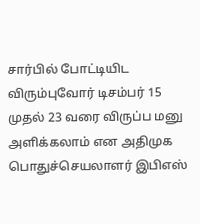சார்பில் போட்டியிட விரும்புவோர் டிசம்பர் 15 முதல் 23 வரை விருப்ப மனு அளிக்கலாம் என அதிமுக பொதுச்செயலாளர் இபிஎஸ்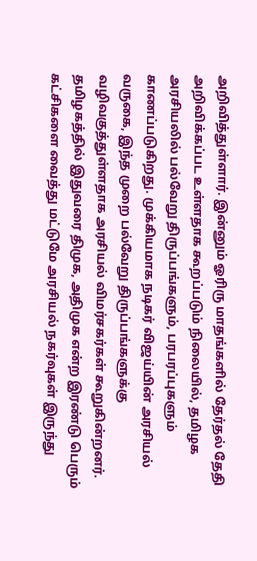அறிவித்துள்ளார். இன்னும் ஓரிரு மாதங்களில் தேர்தல் தேதி அறிவிக்கப்பட உள்ளதாக கூறப்படும் நிலையில், தமிழக அரசியலில் பல்வேறு திருப்பங்களும், பரபரப்புகளும் காணப்படுகிறது. முக்கியமாக நடிகர் விஜய்யின் அரசியல் வருகை, இந்த முறை பல்வேறு திருப்பங்களுக்கு வழிவகுத்துள்ளதாக அரசியல் விமர்சகர்கள் கூறுகின்றனர். தமிழகத்தில் இதுவரை திமுக, அதிமுக என்ற இரண்டு பெரும் கட்சிகளை வைத்து மட்டுமே அரசியல் நகர்வுகள் இருந்து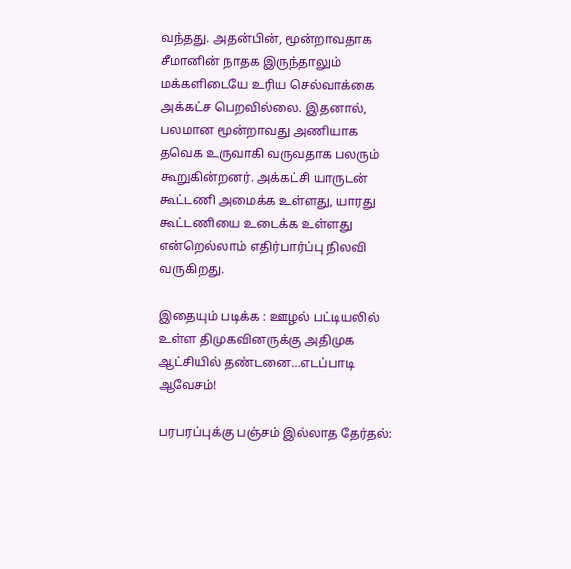வந்தது. அதன்பின், மூன்றாவதாக சீமானின் நாதக இருந்தாலும் மக்களிடையே உரிய செல்வாக்கை அக்கட்ச பெறவில்லை. இதனால், பலமான மூன்றாவது அணியாக தவெக உருவாகி வருவதாக பலரும் கூறுகின்றனர். அக்கட்சி யாருடன் கூட்டணி அமைக்க உள்ளது, யாரது கூட்டணியை உடைக்க உள்ளது என்றெல்லாம் எதிர்பார்ப்பு நிலவி வருகிறது.

இதையும் படிக்க : ஊழல் பட்டியலில் உள்ள திமுகவினருக்கு அதிமுக ஆட்சியில் தண்டனை…எடப்பாடி ஆவேசம்!

பரபரப்புக்கு பஞ்சம் இல்லாத தேர்தல்: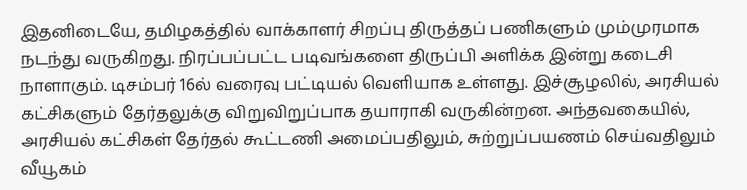இதனிடையே, தமிழகத்தில் வாக்காளர் சிறப்பு திருத்தப் பணிகளும் மும்முரமாக நடந்து வருகிறது. நிரப்பப்பட்ட படிவங்களை திருப்பி அளிக்க இன்று கடைசி நாளாகும். டிசம்பர் 16ல் வரைவு பட்டியல் வெளியாக உள்ளது. இச்சூழலில், அரசியல் கட்சிகளும் தேர்தலுக்கு விறுவிறுப்பாக தயாராகி வருகின்றன. அந்தவகையில், அரசியல் கட்சிகள் தேர்தல் கூட்டணி அமைப்பதிலும், சுற்றுப்பயணம் செய்வதிலும் வீயூகம்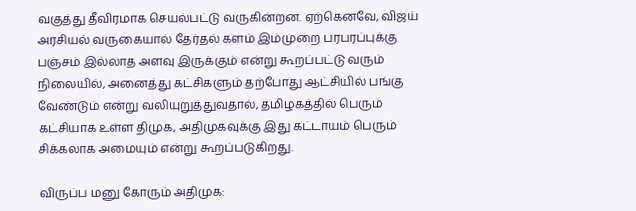வகுத்து தீவிரமாக செயல்பட்டு வருகின்றன. ஏற்கெனவே, விஜய் அரசியல் வருகையால் தேர்தல் களம் இம்முறை பரபரப்புக்கு பஞ்சம் இல்லாத அளவு இருக்கும் என்று கூறப்பட்டு வரும் நிலையில், அனைத்து கட்சிகளும் தற்போது ஆட்சியில் பங்கு வேண்டும் என்று வலியுறுத்துவதால், தமிழகத்தில் பெரும் கட்சியாக உள்ள திமுக, அதிமுகவுக்கு இது கட்டாயம் பெரும் சிக்கலாக அமையும் என்று கூறப்படுகிறது.

விருப்ப மனு கோரும் அதிமுக: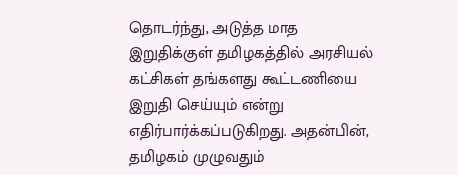தொடர்ந்து, அடுத்த மாத இறுதிக்குள் தமிழகத்தில் அரசியல் கட்சிகள் தங்களது கூட்டணியை இறுதி செய்யும் என்று எதிர்பார்க்கப்படுகிறது. அதன்பின், தமிழகம் முழுவதும்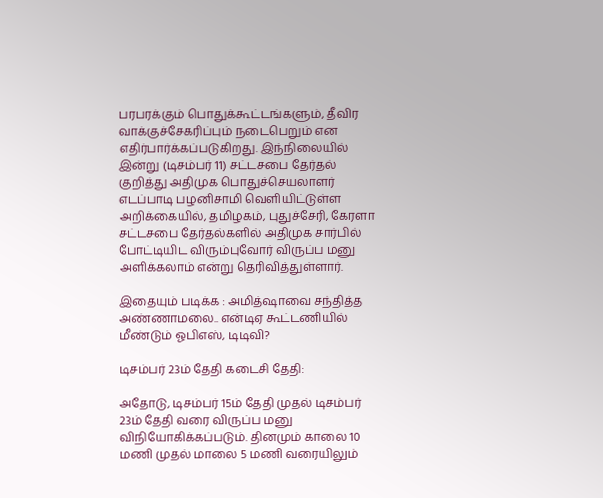பரபரக்கும் பொதுக்கூட்டங்களும், தீவிர வாக்குச்சேகரிப்பும் நடைபெறும் என எதிர்பார்க்கப்படுகிறது. இந்நிலையில் இன்று (டிசம்பர் 11) சட்டசபை தேர்தல் குறித்து அதிமுக பொதுச்செயலாளர் எடப்பாடி பழனிசாமி வெளியிட்டுள்ள அறிக்கையில், தமிழகம், புதுச்சேரி, கேரளா சட்டசபை தேர்தல்களில் அதிமுக சார்பில் போட்டியிட விரும்புவோர் விருப்ப மனு அளிக்கலாம் என்று தெரிவித்துள்ளார்.

இதையும் படிக்க : அமித்ஷாவை சந்தித்த அண்ணாமலை.. என்டிஏ கூட்டணியில் மீண்டும் ஓபிஎஸ், டிடிவி?

டிசம்பர் 23ம் தேதி கடைசி தேதி:

அதோடு, டிசம்பர் 15ம் தேதி முதல் டிசம்பர் 23ம் தேதி வரை விருப்ப மனு விநியோகிக்கப்படும். தினமும் காலை 10 மணி முதல் மாலை 5 மணி வரையிலும்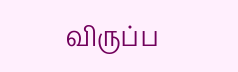விருப்ப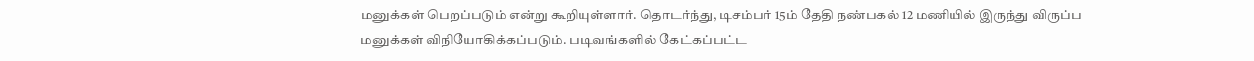மனுக்கள் பெறப்படும் என்று கூறியுள்ளார். தொடர்ந்து, டிசம்பர் 15ம் தேதி நண்பகல் 12 மணியில் இருந்து விருப்ப மனுக்கள் விநியோகிக்கப்படும். படிவங்களில் கேட்கப்பட்ட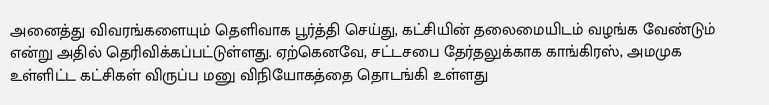அனைத்து விவரங்களையும் தெளிவாக பூர்த்தி செய்து, கட்சியின் தலைமையிடம் வழங்க வேண்டும் என்று அதில் தெரிவிக்கப்பட்டுள்ளது. ஏற்கெனவே, சட்டசபை தேர்தலுக்காக காங்கிரஸ், அமமுக உள்ளிட்ட கட்சிகள் விருப்ப மனு விநியோகத்தை தொடங்கி உள்ளது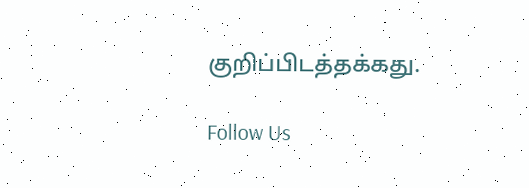குறிப்பிடத்தக்கது.

Follow Us